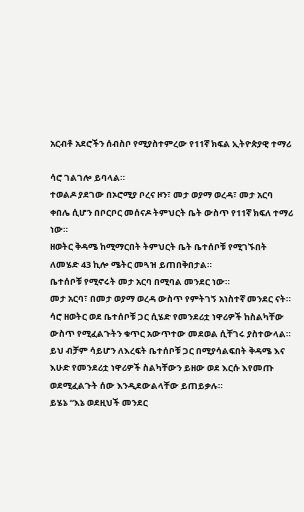አርብቶ አደሮችን ሰብስቦ የሚያስተምረው የ11ኛ ክፍል ኢትዮጵያዊ ተማሪ

ሳሮ ገልገሎ ይባላል።
ተወልዶ ያደገው በኦሮሚያ ቦረና ዞን፣ መታ ወያማ ወረዳ፣ መታ አርባ ቀበሌ ሲሆን በቦርቦር መሰናዶ ትምህርት ቤት ውስጥ የ11ኛ ክፍለ ተማሪ ነው።
ዘወትር ቅዳሜ ከሚማርበት ትምህርት ቤት ቤተሰቦቹ የሚገኙበት ለመሄድ 43 ኪሎ ሜትር መጓዝ ይጠበቅበታል።
ቤተሰቦቹ የሚኖሩት መታ አርባ በሚባል መንደር ነው።
መታ አርባ፣ በመታ ወያማ ወረዳ ውስጥ የምትገኝ አነስተኛ መንደር ናት።
ሳሮ ዘወትር ወደ ቤተሰቦቹ ጋር ሲሄድ የመንደሪቷ ነዋሪዎች ከስልካቸው ውስጥ የሚፈልጉትን ቁጥር አውጥተው መደወል ሲቸገሩ ያስተውላል።
ይህ ብቻም ሳይሆን ለእረፍት ቤተሰቦቹ ጋር በሚያሳልፍበት ቅዳሜ እና እሁድ የመንደሪቷ ነዋሪዎች ስልካቸውን ይዘው ወደ እርሱ እየመጡ ወደሚፈልጉት ሰው እንዲደውልላቸው ይጠይቃሉ።
ይሄኔ “እኔ ወደዚህች መንደር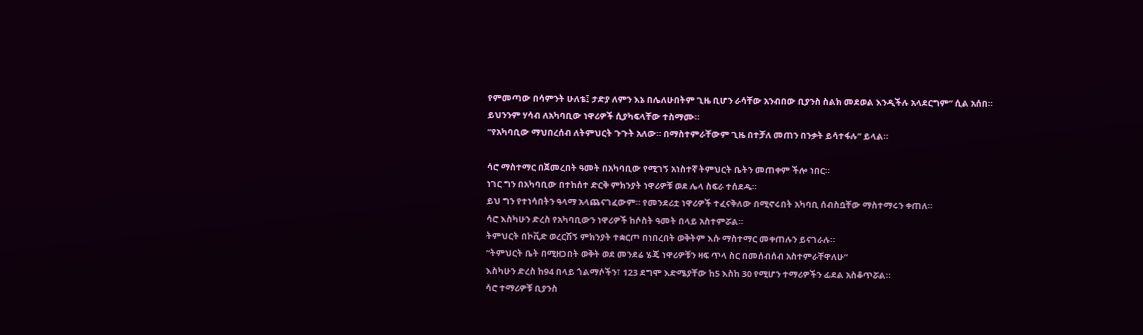የምመጣው በሳምንት ሁለቴ፤ ታድያ ለምን እኔ በሌለሁበትም ጊዜ ቢሆን ራሳቸው አንብበው ቢያንስ ስልክ መደወል እንዲችሉ አላደርግም” ሲል አሰበ።
ይህንንም ሃሳብ ለአካባቢው ነዋሪዎች ሲያካፍላቸው ተስማሙ።
“የአካባቢው ማህበረሰብ ለትምህርት ጉጉት አለው። በማስተምራቸውም ጊዜ በተቻለ መጠን በንቃት ይሳተፋሉ” ይላል።

ሳሮ ማስተማር በጀመረበት ዓመት በአካባቢው የሚገኝ አነስተኛ ትምህርት ቤትን መጠቀም ችሎ ነበር።
ነገር ግን በአካባቢው በተከሰተ ድርቅ ምክንያት ነዋሪዎቹ ወደ ሌላ ስፍራ ተሰደዱ።
ይህ ግን የተነሳበትን ዓላማ አላጨናገፈውም። የመንደሪቷ ነዋሪዎች ተፈናቅለው በሚኖሩበት አካባቢ ሰብስቧቸው ማስተማሩን ቀጠለ።
ሳሮ እስካሁን ድረስ የአካባቢውን ነዋሪዎች ከሶስት ዓመት በላይ አስተምሯል።
ትምህርት በኮቪድ ወረርሽኝ ምክንያት ተቋርጦ በነበረበት ወቅትም እሱ ማስተማር መቀጠሉን ይናገራሉ።
“ትምህርት ቤት በሚዘጋበት ወቅት ወደ መንደሬ ሄጄ ነዋሪዎቹን ዛፍ ጥላ ስር በመሰብሰብ አስተምራቸዋለሁ”
እስካሁን ድረስ ከ94 በላይ ጎልማሶችን፣ 123 ደግሞ እድሜያቸው ከ5 እስከ 30 የሚሆን ተማሪዎችን ፊደል አስቆጥሯል።
ሳሮ ተማሪዎቹ ቢያንስ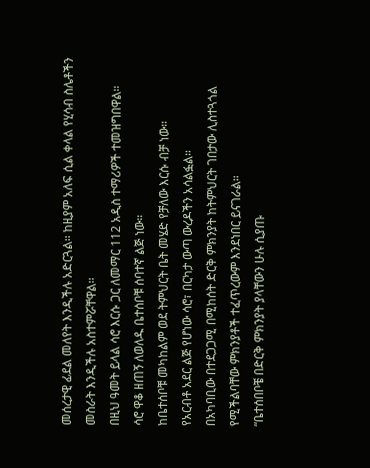መሰረታዊ ፊደል መለየት እንዲችሉ አድርጓል። ከዚያም አለፍ ሲል ቀላል የሂሳብ ስሌቶችን መስራት እንዲችሉ አስተምሯቸዋል።
በዚህ ዓመት ይላል ሳሮ እርሱ ጋር ለመማር 112 አዲስ ተማሪዎች ተመዝግበዋል።
ሳሮ ዋቆ ዘጠኝ ለወለዱ ቤተሰቦቹ ሰባተኛ ልጅ ነው።
ከቤተሰቦቹ መካከልም ወደ ትምህርት ቤት መሄድ የቻለው እርሱ ብቻ ነው።
የአርብቶ አደር ልጅ የሆነው ሳሮ፣ በርካታ ውጣ ውረዶችን አሳልፏል።
በአካባቢው በተደጋጋሚ በሚከሰት ድርቅ ምክንያት ከትምህርት ገበታው ሊስተጓጎል የሚችልባቸው ምክንያቶች ተፈጥረውም እንደነበር ይናገራል።
“ቤተሰበቦቼ በድርቅ ምክንያት ያላቸውን ሁሉ ሲያጡ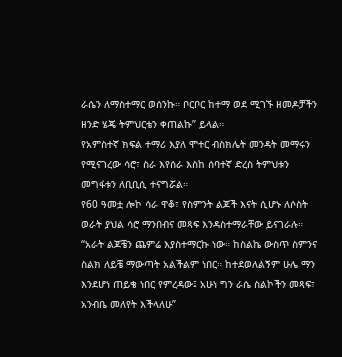ራሴን ለማስተማር ወሰንኩ። ቦርቦር ከተማ ወደ ሚገኙ ዘመዶቻችን ዘንድ ሄጄ ትምህርቴን ቀጠልኩ” ይላል።
የአምስተኛ ክፍል ተማሪ እያለ ሞተር ብስክሌት መንዳት መማሩን የሚናገረው ሳሮ፣ ስራ እየሰራ እስከ ሰባተኛ ድረስ ትምህቱን መግፋቱን ለቢቢሲ ተናግሯል።
የ60 ዓመቷ ሎኮ ሳራ ዋቆ፣ የስምንት ልጆች እናት ሲሆኑ ለሶስት ወራት ያህል ሳሮ ማንበብና መጻፍ እንዳስተማራቸው ይናገራሉ።
“አራት ልጆቼን ጨምሬ እያስተማርኩ ነው። ከስልኬ ውስጥ ስምንና ስልክ ለይቼ ማውጣት አልችልም ነበር። ከተደወለልኝም ሁሌ ማን እንደሆነ ጠይቄ ነበር የምረዳው፤ አሁነ ግን ራሴ ስልኮችን መጻፍ፣ አንብቤ መለየት እችላለሁ”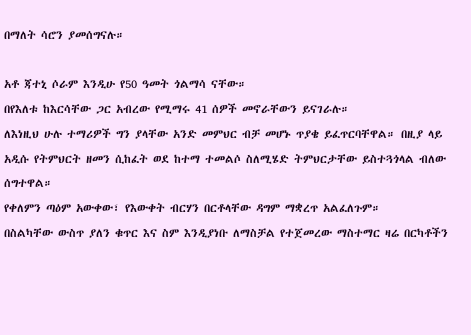በማለት ሳሮን ያመሰግናሉ።

አቶ ጃተኒ ሶራም እንዲሁ የ50 ዓመት ጎልማሳ ናቸው።
በየእለቱ ከእርሳቸው ጋር አብረው የሚማሩ 41 ሰዎች መኖራቸውን ይናገራሉ።
ለእነዚህ ሁሉ ተማሪዎች ግን ያላቸው አንድ መምህር ብቻ መሆኑ ጥያቄ ይፈጥርባቸዋል። በዚያ ላይ አዲሱ የትምህርት ዘመን ሲከፈት ወደ ከተማ ተመልሶ ስለሚሄድ ትምህርታቸው ይስተጓጎላል ብለው ሰግተዋል።
የቀለምን ጣዕም አውቀው፣ የእውቀት ብርሃን በርቶላቸው ዳግም ማቋረጥ አልፈለጉም።
በስልካቸው ውስጥ ያለን ቁጥር እና ስም እንዲያነቡ ለማስቻል የተጀመረው ማስተማር ዛሬ በርካቶችን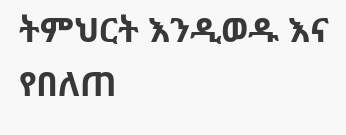ትምህርት እንዲወዱ እና የበለጠ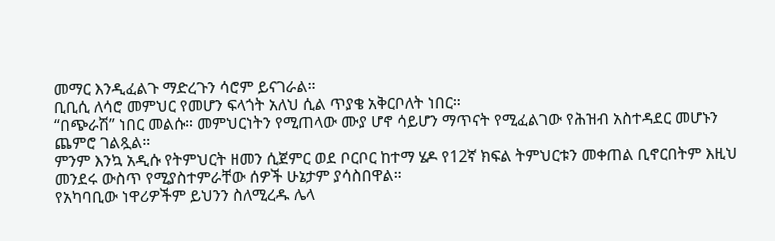መማር እንዲፈልጉ ማድረጉን ሳሮም ይናገራል።
ቢቢሲ ለሳሮ መምህር የመሆን ፍላጎት አለህ ሲል ጥያቄ አቅርቦለት ነበር።
“በጭራሽ” ነበር መልሱ። መምህርነትን የሚጠላው ሙያ ሆኖ ሳይሆን ማጥናት የሚፈልገው የሕዝብ አስተዳደር መሆኑን ጨምሮ ገልጿል።
ምንም እንኳ አዲሱ የትምህርት ዘመን ሲጀምር ወደ ቦርቦር ከተማ ሄዶ የ12ኛ ክፍል ትምህርቱን መቀጠል ቢኖርበትም እዚህ መንደሩ ውስጥ የሚያስተምራቸው ሰዎች ሁኔታም ያሳስበዋል።
የአካባቢው ነዋሪዎችም ይህንን ስለሚረዱ ሌላ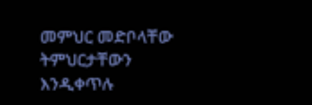መምህር መድቦላቸው ትምህርታቸውን እንዲቀጥሉ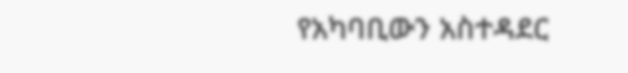የአካባቢውን አስተዳደር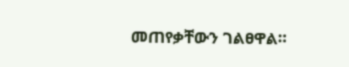መጠየቃቸውን ገልፀዋል።